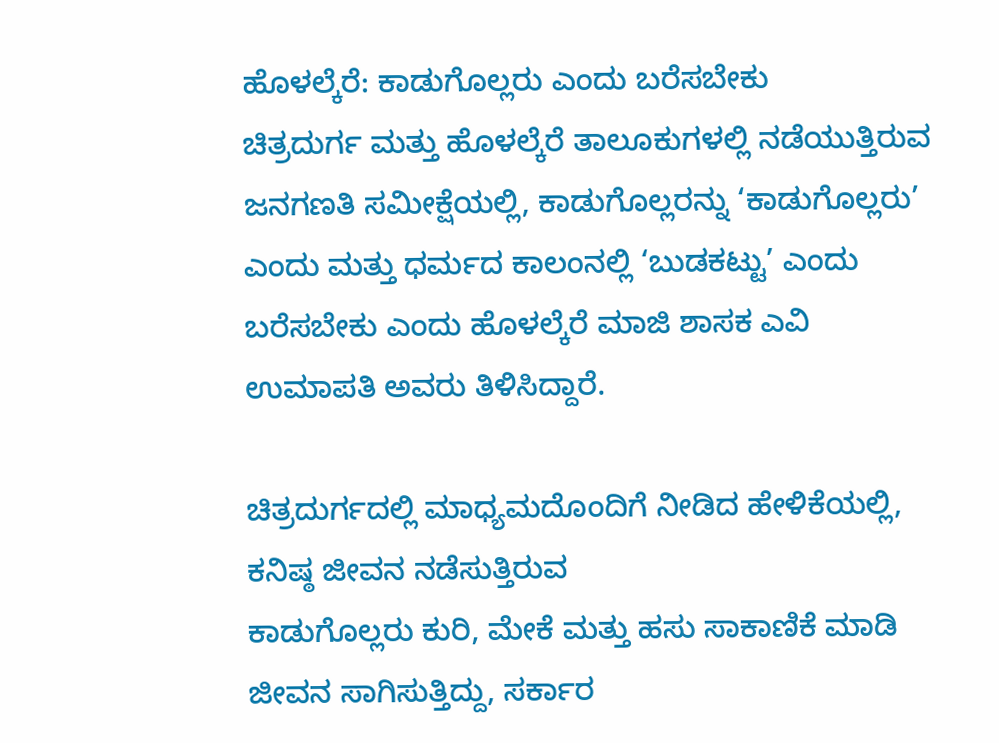ಹೊಳಲ್ಕೆರೆ: ಕಾಡುಗೊಲ್ಲರು ಎಂದು ಬರೆಸಬೇಕು
ಚಿತ್ರದುರ್ಗ ಮತ್ತು ಹೊಳಲ್ಕೆರೆ ತಾಲೂಕುಗಳಲ್ಲಿ ನಡೆಯುತ್ತಿರುವ
ಜನಗಣತಿ ಸಮೀಕ್ಷೆಯಲ್ಲಿ, ಕಾಡುಗೊಲ್ಲರನ್ನು ‘ಕಾಡುಗೊಲ್ಲರು’
ಎಂದು ಮತ್ತು ಧರ್ಮದ ಕಾಲಂನಲ್ಲಿ ‘ಬುಡಕಟ್ಟು’ ಎಂದು
ಬರೆಸಬೇಕು ಎಂದು ಹೊಳಲ್ಕೆರೆ ಮಾಜಿ ಶಾಸಕ ಎವಿ
ಉಮಾಪತಿ ಅವರು ತಿಳಿಸಿದ್ದಾರೆ.

ಚಿತ್ರದುರ್ಗದಲ್ಲಿ ಮಾಧ್ಯಮದೊಂದಿಗೆ ನೀಡಿದ ಹೇಳಿಕೆಯಲ್ಲಿ, ಕನಿಷ್ಠ ಜೀವನ ನಡೆಸುತ್ತಿರುವ
ಕಾಡುಗೊಲ್ಲರು ಕುರಿ, ಮೇಕೆ ಮತ್ತು ಹಸು ಸಾಕಾಣಿಕೆ ಮಾಡಿ
ಜೀವನ ಸಾಗಿಸುತ್ತಿದ್ದು, ಸರ್ಕಾರ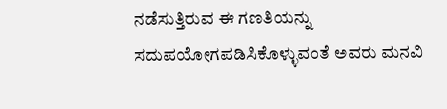ನಡೆಸುತ್ತಿರುವ ಈ ಗಣತಿಯನ್ನು
ಸದುಪಯೋಗಪಡಿಸಿಕೊಳ್ಳುವಂತೆ ಅವರು ಮನವಿ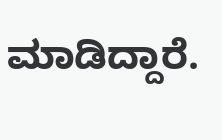ಮಾಡಿದ್ದಾರೆ.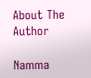About The Author

Namma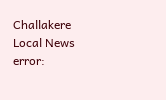Challakere Local News
error: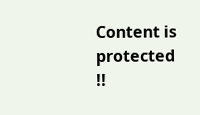Content is protected !!